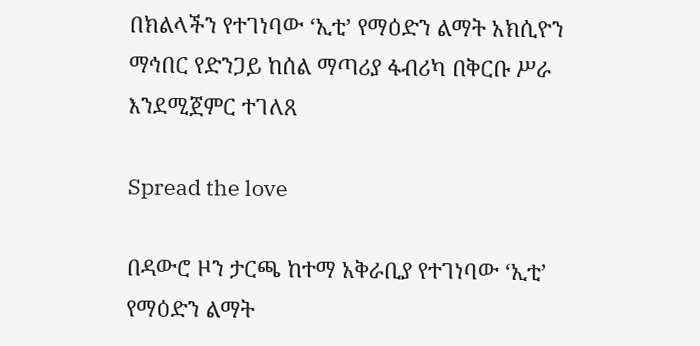በክልላችን የተገነባው ‘ኢቲ’ የማዕድን ልማት አክሲዮን ማኅበር የድንጋይ ከሰል ማጣሪያ ፋብሪካ በቅርቡ ሥራ እንደሚጀምር ተገለጸ

Spread the love

በዳውሮ ዞን ታርጫ ከተማ አቅራቢያ የተገነባው ‘ኢቲ’ የማዕድን ልማት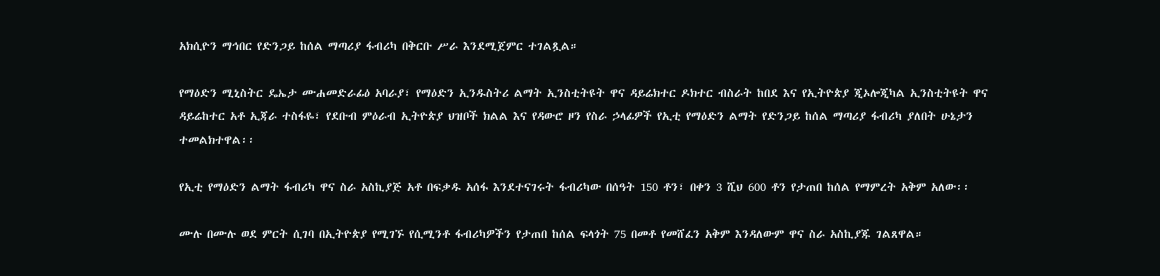አክሲዮን ማኅበር የድንጋይ ከሰል ማጣሪያ ፋብሪካ በቅርቡ ሥራ እንደሚጀምር ተገልጿል።

የማዕድን ሚኒስትር ዴኤታ ሙሐመድራፊዕ አባራያ፣ የማዕድን ኢንዱስትሪ ልማት ኢንስቲትዩት ዋና ዳይሬክተር ዶክተር ብስራት ከበደ እና የኢትዮጵያ ጂኦሎጂካል ኢንስቲትዩት ዋና ዳይሬከተር አቶ ኢጃራ ተስፋዬ፣ የደቡብ ምዕራብ ኢትዮጵያ ህዝቦች ክልል እና የዳውሮ ዞን የስራ ኃላፊዎች የኢቲ የማዕድን ልማት የድንጋይ ከሰል ማጣሪያ ፋብሪካ ያለበት ሁኔታን ተመልክተዋል፡፡

የኢቲ የማዕድን ልማት ፋብሪካ ዋና ስራ አስኪያጅ አቶ በፍቃዱ አሰፋ እንደተናገሩት ፋብሪካው በሰዓት 150 ቶን፣ በቀን 3 ሺህ 600 ቶን የታጠበ ከሰል የማምረት አቅም አለው፡፡

ሙሉ በሙሉ ወደ ምርት ሲገባ በኢትዮጵያ የሚገኙ የሲሚንቶ ፋብሪካዎችን የታጠበ ከሰል ፍላጎት 75 በመቶ የመሸፈን አቅም እንዳለውም ዋና ስራ አስኪያጁ ገልጸዋል።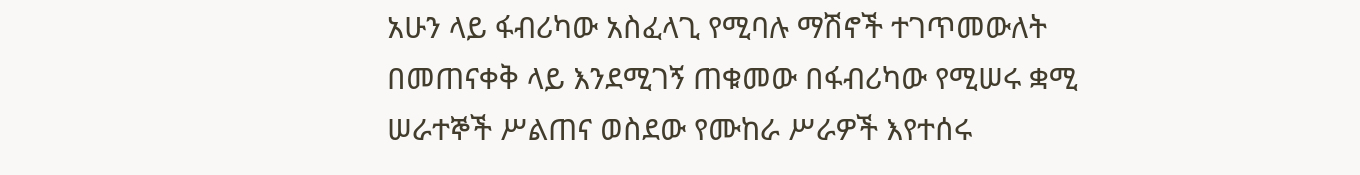አሁን ላይ ፋብሪካው አስፈላጊ የሚባሉ ማሽኖች ተገጥመውለት በመጠናቀቅ ላይ እንደሚገኝ ጠቁመው በፋብሪካው የሚሠሩ ቋሚ ሠራተኞች ሥልጠና ወስደው የሙከራ ሥራዎች እየተሰሩ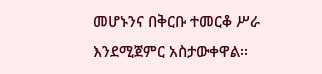መሆኑንና በቅርቡ ተመርቆ ሥራ እንደሚጀምር አስታውቀዋል፡፡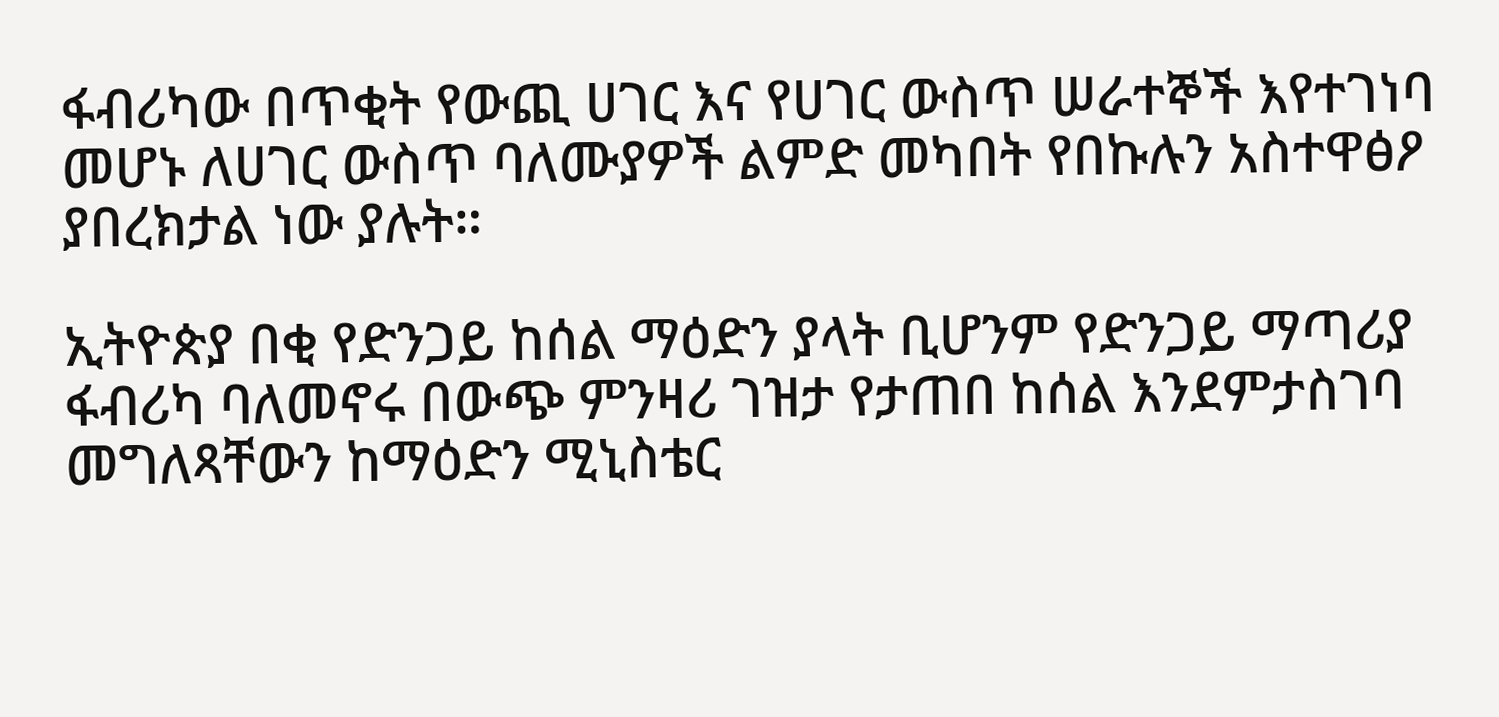ፋብሪካው በጥቂት የውጪ ሀገር እና የሀገር ውስጥ ሠራተኞች እየተገነባ መሆኑ ለሀገር ውስጥ ባለሙያዎች ልምድ መካበት የበኩሉን አስተዋፅዖ ያበረክታል ነው ያሉት።

ኢትዮጵያ በቂ የድንጋይ ከሰል ማዕድን ያላት ቢሆንም የድንጋይ ማጣሪያ ፋብሪካ ባለመኖሩ በውጭ ምንዛሪ ገዝታ የታጠበ ከሰል እንደምታስገባ መግለጻቸውን ከማዕድን ሚኒስቴር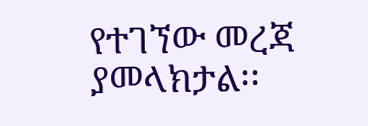የተገኘው መረጃ ያመላክታል፡፡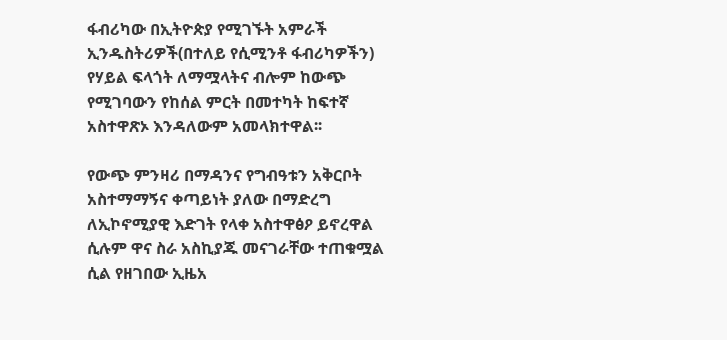ፋብሪካው በኢትዮጵያ የሚገኙት አምራች ኢንዱስትሪዎች(በተለይ የሲሚንቶ ፋብሪካዎችን) የሃይል ፍላጎት ለማሟላትና ብሎም ከውጭ የሚገባውን የከሰል ምርት በመተካት ከፍተኛ አስተዋጽኦ እንዳለውም አመላክተዋል፡፡

የውጭ ምንዛሪ በማዳንና የግብዓቱን አቅርቦት አስተማማኝና ቀጣይነት ያለው በማድረግ ለኢኮኖሚያዊ እድገት የላቀ አስተዋፅዖ ይኖረዋል ሲሉም ዋና ስራ አስኪያጁ መናገራቸው ተጠቁሟል ሲል የዘገበው ኢዜአ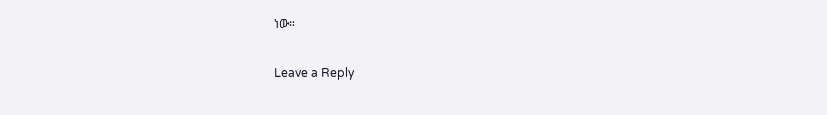ነው።

Leave a Reply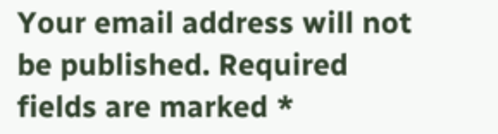Your email address will not be published. Required fields are marked *